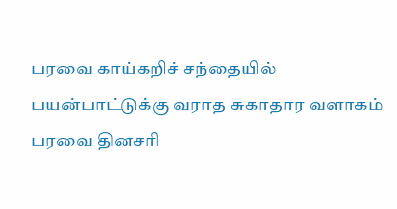பரவை காய்கறிச் சந்தையில் பயன்பாட்டுக்கு வராத சுகாதார வளாகம்
பரவை தினசரி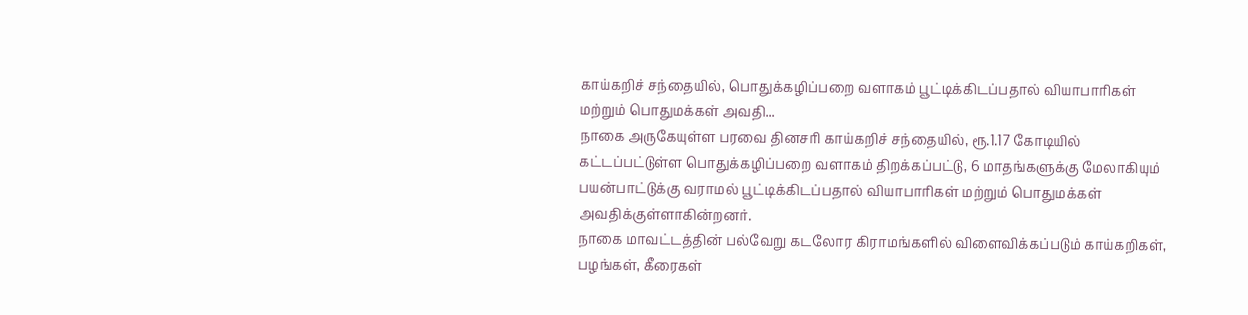காய்கறிச் சந்தையில், பொதுக்கழிப்பறை வளாகம் பூட்டிக்கிடப்பதால் வியாபாரிகள் மற்றும் பொதுமக்கள் அவதி...
நாகை அருகேயுள்ள பரவை தினசரி காய்கறிச் சந்தையில், ரூ.1.17 கோடியில் கட்டப்பட்டுள்ள பொதுக்கழிப்பறை வளாகம் திறக்கப்பட்டு, 6 மாதங்களுக்கு மேலாகியும் பயன்பாட்டுக்கு வராமல் பூட்டிக்கிடப்பதால் வியாபாரிகள் மற்றும் பொதுமக்கள் அவதிக்குள்ளாகின்றனர்.
நாகை மாவட்டத்தின் பல்வேறு கடலோர கிராமங்களில் விளைவிக்கப்படும் காய்கறிகள், பழங்கள், கீரைகள்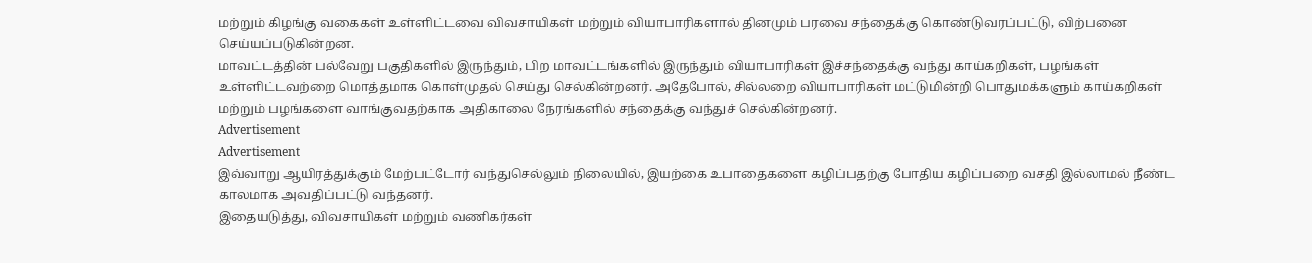மற்றும் கிழங்கு வகைகள் உள்ளிட்டவை விவசாயிகள் மற்றும் வியாபாரிகளால் தினமும் பரவை சந்தைக்கு கொண்டுவரப்பட்டு, விற்பனை செய்யப்படுகின்றன.
மாவட்டத்தின் பல்வேறு பகுதிகளில் இருந்தும், பிற மாவட்டங்களில் இருந்தும் வியாபாரிகள் இச்சந்தைக்கு வந்து காய்கறிகள், பழங்கள் உள்ளிட்டவற்றை மொத்தமாக கொள்முதல் செய்து செல்கின்றனர். அதேபோல், சில்லறை வியாபாரிகள் மட்டுமின்றி பொதுமக்களும் காய்கறிகள் மற்றும் பழங்களை வாங்குவதற்காக அதிகாலை நேரங்களில் சந்தைக்கு வந்துச் செல்கின்றனர்.
Advertisement
Advertisement
இவ்வாறு ஆயிரத்துக்கும் மேற்பட்டோர் வந்துசெல்லும் நிலையில், இயற்கை உபாதைகளை கழிப்பதற்கு போதிய கழிப்பறை வசதி இல்லாமல் நீண்ட காலமாக அவதிப்பட்டு வந்தனர்.
இதையடுத்து, விவசாயிகள் மற்றும் வணிகர்கள்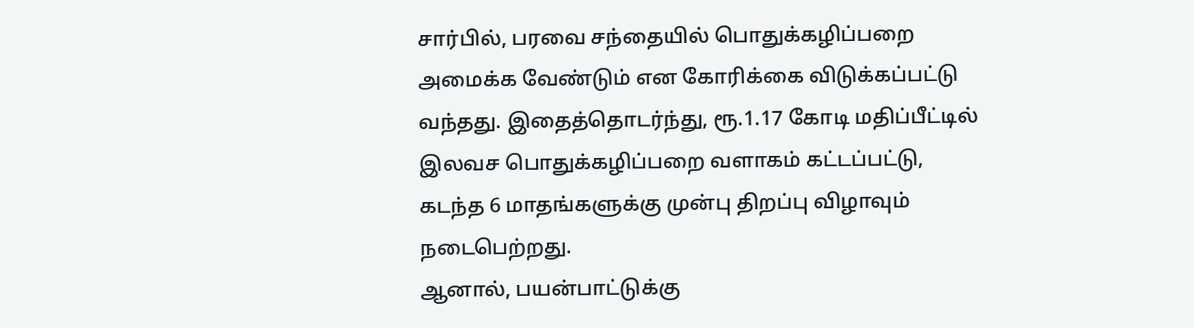சார்பில், பரவை சந்தையில் பொதுக்கழிப்பறை அமைக்க வேண்டும் என கோரிக்கை விடுக்கப்பட்டு வந்தது. இதைத்தொடர்ந்து, ரூ.1.17 கோடி மதிப்பீட்டில் இலவச பொதுக்கழிப்பறை வளாகம் கட்டப்பட்டு, கடந்த 6 மாதங்களுக்கு முன்பு திறப்பு விழாவும் நடைபெற்றது.
ஆனால், பயன்பாட்டுக்கு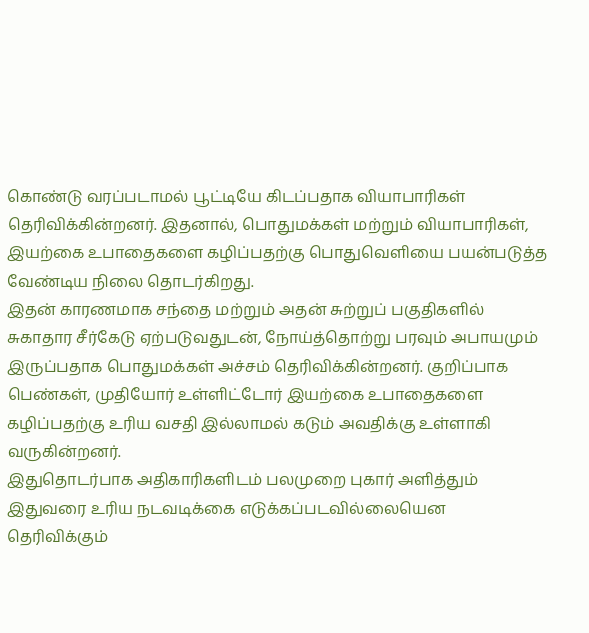கொண்டு வரப்படாமல் பூட்டியே கிடப்பதாக வியாபாரிகள் தெரிவிக்கின்றனர். இதனால், பொதுமக்கள் மற்றும் வியாபாரிகள், இயற்கை உபாதைகளை கழிப்பதற்கு பொதுவெளியை பயன்படுத்த வேண்டிய நிலை தொடர்கிறது.
இதன் காரணமாக சந்தை மற்றும் அதன் சுற்றுப் பகுதிகளில் சுகாதார சீர்கேடு ஏற்படுவதுடன், நோய்த்தொற்று பரவும் அபாயமும் இருப்பதாக பொதுமக்கள் அச்சம் தெரிவிக்கின்றனர். குறிப்பாக பெண்கள், முதியோர் உள்ளிட்டோர் இயற்கை உபாதைகளை கழிப்பதற்கு உரிய வசதி இல்லாமல் கடும் அவதிக்கு உள்ளாகி வருகின்றனர்.
இதுதொடர்பாக அதிகாரிகளிடம் பலமுறை புகார் அளித்தும் இதுவரை உரிய நடவடிக்கை எடுக்கப்படவில்லையென தெரிவிக்கும்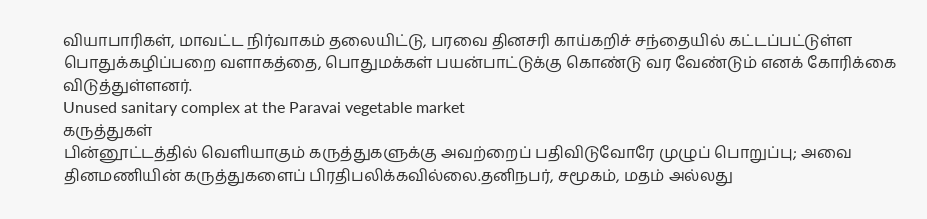வியாபாரிகள், மாவட்ட நிர்வாகம் தலையிட்டு, பரவை தினசரி காய்கறிச் சந்தையில் கட்டப்பட்டுள்ள பொதுக்கழிப்பறை வளாகத்தை, பொதுமக்கள் பயன்பாட்டுக்கு கொண்டு வர வேண்டும் எனக் கோரிக்கை விடுத்துள்ளனர்.
Unused sanitary complex at the Paravai vegetable market
கருத்துகள்
பின்னூட்டத்தில் வெளியாகும் கருத்துகளுக்கு அவற்றைப் பதிவிடுவோரே முழுப் பொறுப்பு; அவை தினமணியின் கருத்துகளைப் பிரதிபலிக்கவில்லை.தனிநபர், சமூகம், மதம் அல்லது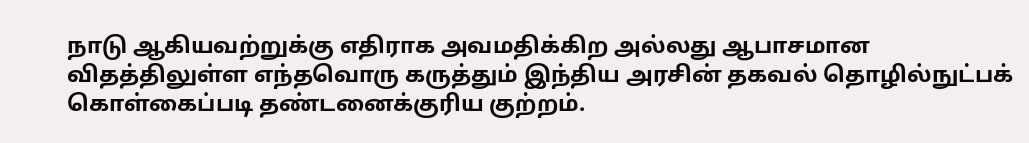நாடு ஆகியவற்றுக்கு எதிராக அவமதிக்கிற அல்லது ஆபாசமான விதத்திலுள்ள எந்தவொரு கருத்தும் இந்திய அரசின் தகவல் தொழில்நுட்பக் கொள்கைப்படி தண்டனைக்குரிய குற்றம்.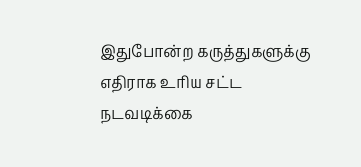இதுபோன்ற கருத்துகளுக்கு எதிராக உரிய சட்ட நடவடிக்கை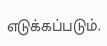எடுக்கப்படும்.